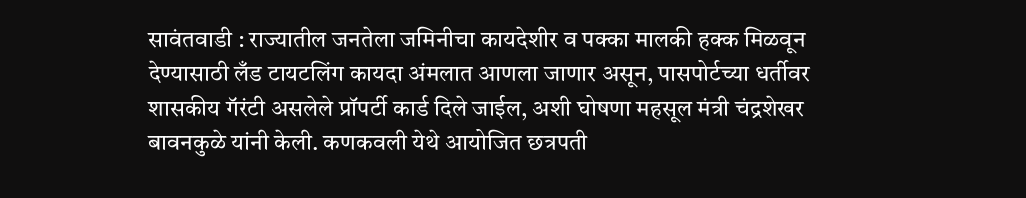सावंतवाडी : राज्यातील जनतेला जमिनीचा कायदेशीर व पक्का मालकी हक्क मिळवून देण्यासाठी लँड टायटलिंग कायदा अंमलात आणला जाणार असून, पासपोर्टच्या धर्तीवर शासकीय गॅरंटी असलेले प्रॉपर्टी कार्ड दिले जाईल, अशी घोषणा महसूल मंत्री चंद्रशेखर बावनकुळे यांनी केली. कणकवली येथे आयोजित छत्रपती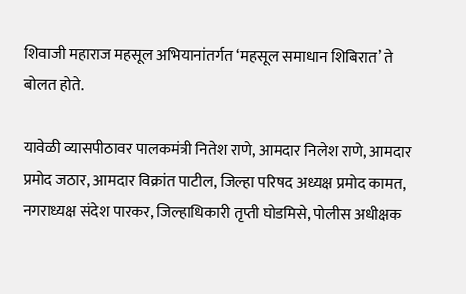शिवाजी महाराज महसूल अभियानांतर्गत ‘महसूल समाधान शिबिरात’ ते बोलत होते.

यावेळी व्यासपीठावर पालकमंत्री नितेश राणे, आमदार निलेश राणे, आमदार प्रमोद जठार, आमदार विक्रांत पाटील, जिल्हा परिषद अध्यक्ष प्रमोद कामत, नगराध्यक्ष संदेश पारकर, जिल्हाधिकारी तृप्ती घोडमिसे, पोलीस अधीक्षक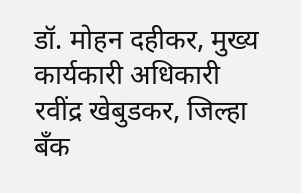डॉ. मोहन दहीकर, मुख्य कार्यकारी अधिकारी रवींद्र खेबुडकर, जिल्हा बँक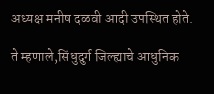अध्यक्ष मनीष दळवी आदी उपस्थित होते.

ते म्हणाले,सिंधुदुर्ग जिल्ह्याचे आधुनिक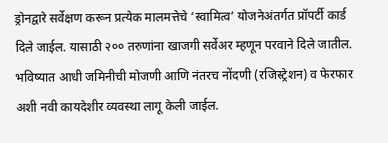ड्रोनद्वारे सर्वेक्षण करून प्रत्येक मालमत्तेचे ‘स्वामित्व’ योजनेअंतर्गत प्रॉपर्टी कार्ड दिले जाईल. यासाठी २०० तरुणांना खाजगी सर्वेअर म्हणून परवाने दिले जातील. भविष्यात आधी जमिनीची मोजणी आणि नंतरच नोंदणी (रजिस्ट्रेशन) व फेरफार अशी नवी कायदेशीर व्यवस्था लागू केली जाईल.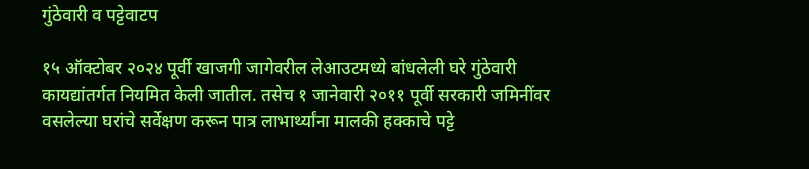गुंठेवारी व पट्टेवाटप

१५ ऑक्टोबर २०२४ पूर्वी खाजगी जागेवरील लेआउटमध्ये बांधलेली घरे गुंठेवारी कायद्यांतर्गत नियमित केली जातील. तसेच १ जानेवारी २०११ पूर्वी सरकारी जमिनींवर वसलेल्या घरांचे सर्वेक्षण करून पात्र लाभार्थ्यांना मालकी हक्काचे पट्टे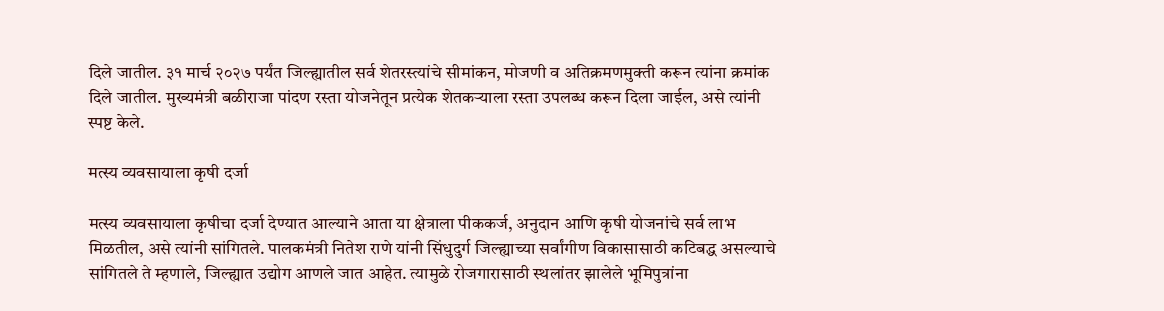दिले जातील. ३१ मार्च २०२७ पर्यंत जिल्ह्यातील सर्व शेतरस्त्यांचे सीमांकन, मोजणी व अतिक्रमणमुक्ती करून त्यांना क्रमांक दिले जातील. मुख्यमंत्री बळीराजा पांदण रस्ता योजनेतून प्रत्येक शेतकऱ्याला रस्ता उपलब्ध करून दिला जाईल, असे त्यांनी स्पष्ट केले.

मत्स्य व्यवसायाला कृषी दर्जा

मत्स्य व्यवसायाला कृषीचा दर्जा देण्यात आल्याने आता या क्षेत्राला पीककर्ज, अनुदान आणि कृषी योजनांचे सर्व लाभ मिळतील, असे त्यांनी सांगितले. पालकमंत्री नितेश राणे यांनी सिंधुदुर्ग जिल्ह्याच्या सर्वांगीण विकासासाठी कटिबद्ध असल्याचे सांगितले ते म्हणाले, जिल्ह्यात उद्योग आणले जात आहेत. त्यामुळे रोजगारासाठी स्थलांतर झालेले भूमिपुत्रांना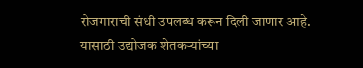रोजगाराची संधी उपलब्ध करून दिली जाणार आहे. यासाठी उद्योजक शेतकऱ्यांच्या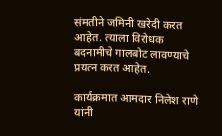संमतीने जमिनी खरेदी करत आहेत. त्याला विरोधक बदनामीचे गालबोट लावण्याचे प्रयत्न करत आहेत.

कार्यक्रमात आमदार निलेश राणे यांनी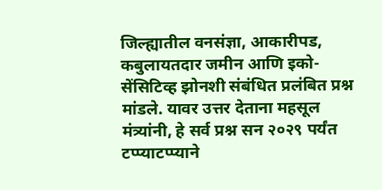जिल्ह्यातील वनसंज्ञा, आकारीपड, कबुलायतदार जमीन आणि इको-सेंसिटिव्ह झोनशी संबंधित प्रलंबित प्रश्न मांडले. यावर उत्तर देताना महसूल मंत्र्यांनी, हे सर्व प्रश्न सन २०२९ पर्यंत टप्प्याटप्प्याने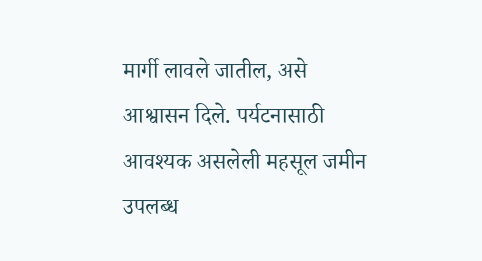मार्गी लावले जातील, असे आश्वासन दिले. पर्यटनासाठी आवश्यक असलेली महसूल जमीन उपलब्ध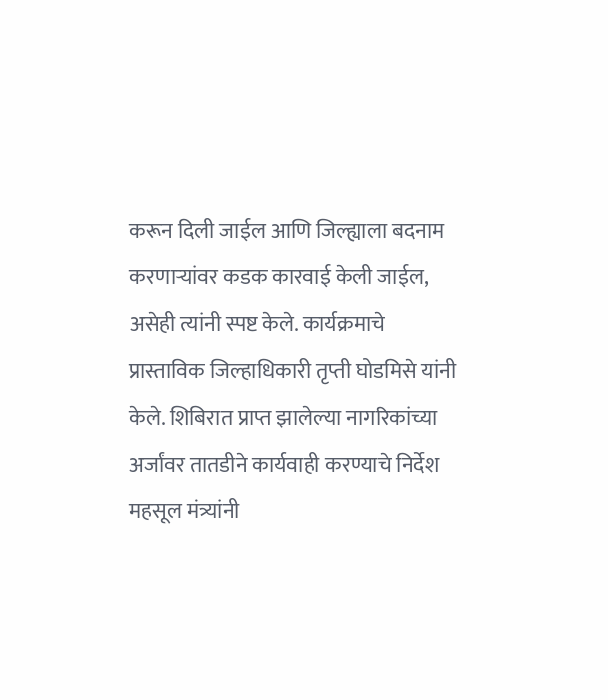करून दिली जाईल आणि जिल्ह्याला बदनाम करणाऱ्यांवर कडक कारवाई केली जाईल, असेही त्यांनी स्पष्ट केले. कार्यक्रमाचे प्रास्ताविक जिल्हाधिकारी तृप्ती घोडमिसे यांनी केले. शिबिरात प्राप्त झालेल्या नागरिकांच्या अर्जांवर तातडीने कार्यवाही करण्याचे निर्देश महसूल मंत्र्यांनी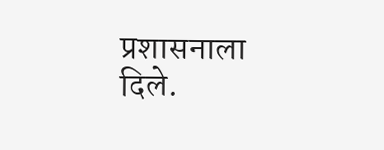प्रशासनाला दिले.